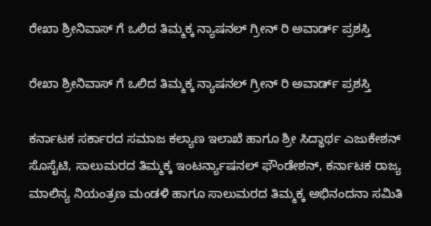ರೇಖಾ ಶ್ರೀನಿವಾಸ್ ಗೆ ಒಲಿದ ತಿಮ್ಮಕ್ಕ ನ್ಯಾಷನಲ್ ಗ್ರೀನ್ ರಿ ಅವಾರ್ಡ್ ಪ್ರಶಸ್ತಿ

ರೇಖಾ ಶ್ರೀನಿವಾಸ್ ಗೆ ಒಲಿದ ತಿಮ್ಮಕ್ಕ ನ್ಯಾಷನಲ್ ಗ್ರೀನ್ ರಿ ಅವಾರ್ಡ್ ಪ್ರಶಸ್ತಿ

ಕರ್ನಾಟಕ ಸರ್ಕಾರದ ಸಮಾಜ ಕಲ್ಯಾಣ ಇಲಾಖೆ ಹಾಗೂ ಶ್ರೀ ಸಿದ್ಧಾರ್ಥ ಎಜುಕೇಶನ್ ಸೊಸೈಟಿ, ಸಾಲುಮರದ ತಿಮ್ಮಕ್ಕ ಇಂಟರ್ನ್ಯಾಷನಲ್ ಫೌಂಡೇಶನ್, ಕರ್ನಾಟಕ ರಾಜ್ಯ ಮಾಲಿನ್ಯ ನಿಯಂತ್ರಣ ಮಂಡಳಿ ಹಾಗೂ ಸಾಲುಮರದ ತಿಮ್ಮಕ್ಕ ಅಭಿನಂದನಾ ಸಮಿತಿ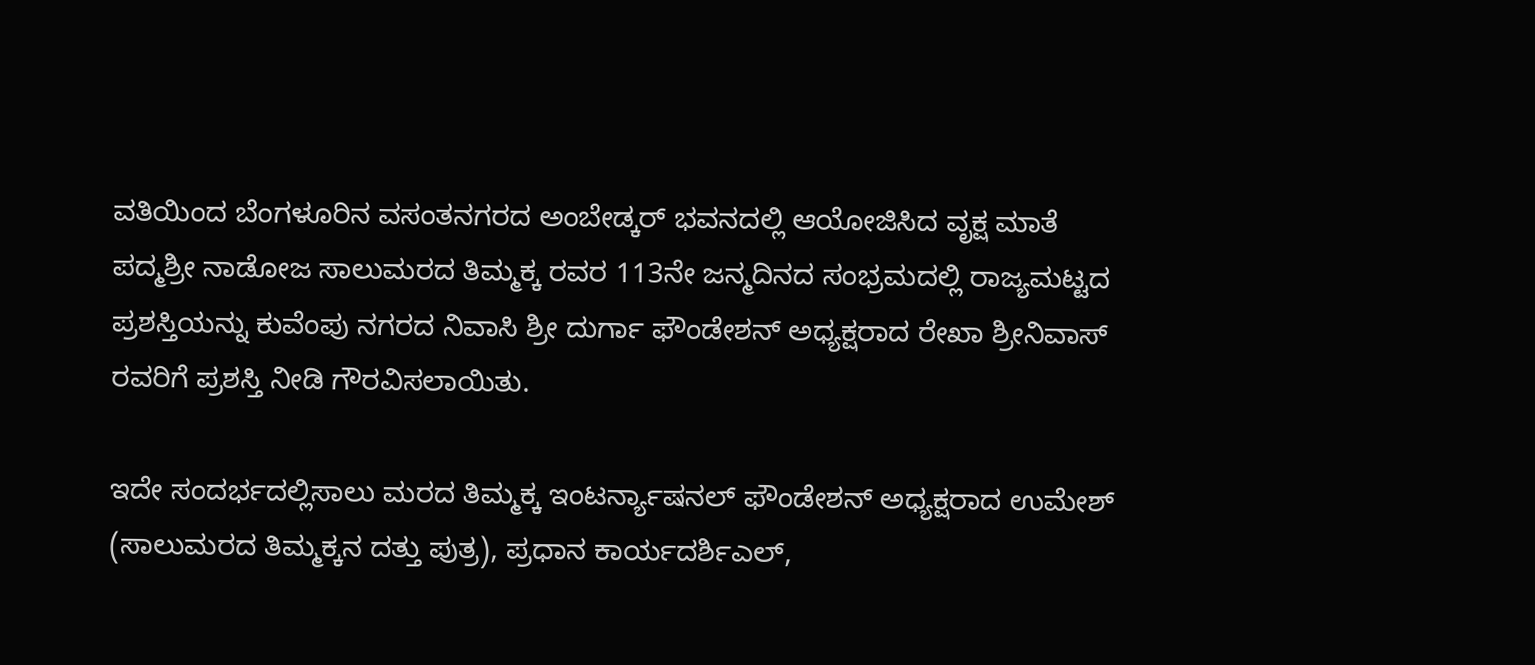ವತಿಯಿಂದ ಬೆಂಗಳೂರಿನ ವಸಂತನಗರದ ಅಂಬೇಡ್ಕರ್ ಭವನದಲ್ಲಿ ಆಯೋಜಿಸಿದ ವೃಕ್ಷ ಮಾತೆ ಪದ್ಮಶ್ರೀ ನಾಡೋಜ ಸಾಲುಮರದ ತಿಮ್ಮಕ್ಕ ರವರ 113ನೇ ಜನ್ಮದಿನದ ಸಂಭ್ರಮದಲ್ಲಿ ರಾಜ್ಯಮಟ್ಟದ ಪ್ರಶಸ್ತಿಯನ್ನು ಕುವೆಂಪು ನಗರದ ನಿವಾಸಿ ಶ್ರೀ ದುರ್ಗಾ ಫೌಂಡೇಶನ್ ಅಧ್ಯಕ್ಷರಾದ ರೇಖಾ ಶ್ರೀನಿವಾಸ್ ರವರಿಗೆ ಪ್ರಶಸ್ತಿ ನೀಡಿ ಗೌರವಿಸಲಾಯಿತು.

ಇದೇ ಸಂದರ್ಭದಲ್ಲಿಸಾಲು ಮರದ ತಿಮ್ಮಕ್ಕ ಇಂಟರ್ನ್ಯಾಷನಲ್ ಫೌಂಡೇಶನ್ ಅಧ್ಯಕ್ಷರಾದ ಉಮೇಶ್ (ಸಾಲುಮರದ ತಿಮ್ಮಕ್ಕನ ದತ್ತು ಪುತ್ರ), ಪ್ರಧಾನ ಕಾರ್ಯದರ್ಶಿಎಲ್,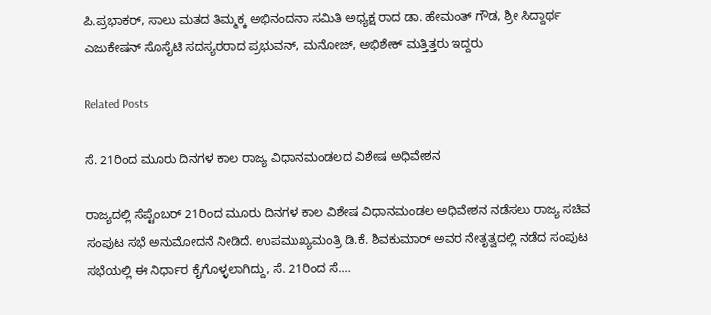ಪಿ.ಪ್ರಭಾಕರ್, ಸಾಲು ಮತದ ತಿಮ್ಮಕ್ಕ ಅಭಿನಂದನಾ ಸಮಿತಿ ಅಧ್ಯಕ್ಷ ರಾದ ಡಾ. ಹೇಮಂತ್ ಗೌಡ, ಶ್ರೀ ಸಿದ್ದಾರ್ಥ ಎಜುಕೇಷನ್‌ ಸೊಸೈಟಿ ಸದಸ್ಯರರಾದ ಪ್ರಭುವನ್, ಮನೋಜ್, ಅಭಿಶೇಕ್ ಮತ್ತಿತ್ತರು ಇದ್ದರು

Related Posts

ಸೆ. 21ರಿಂದ ಮೂರು ದಿನಗಳ ಕಾಲ ರಾಜ್ಯ ವಿಧಾನಮಂಡಲದ ವಿಶೇಷ ಅಧಿವೇಶನ

ರಾಜ್ಯದಲ್ಲಿ ಸೆಪ್ಟೆಂಬರ್ 21ರಿಂದ ಮೂರು ದಿನಗಳ ಕಾಲ ವಿಶೇಷ ವಿಧಾನಮಂಡಲ ಅಧಿವೇಶನ ನಡೆಸಲು ರಾಜ್ಯ ಸಚಿವ ಸಂಪುಟ ಸಭೆ ಅನುಮೋದನೆ ನೀಡಿದೆ. ಉಪಮುಖ್ಯಮಂತ್ರಿ ಡಿ.ಕೆ. ಶಿವಕುಮಾರ್ ಅವರ ನೇತೃತ್ವದಲ್ಲಿ ನಡೆದ ಸಂಪುಟ ಸಭೆಯಲ್ಲಿ ಈ ನಿರ್ಧಾರ ಕೈಗೊಳ್ಳಲಾಗಿದ್ದು, ಸೆ. 21ರಿಂದ ಸೆ.…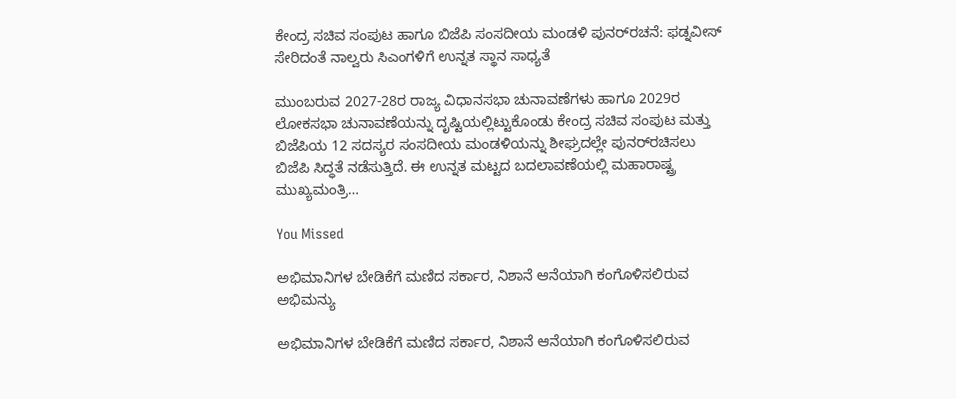ಕೇಂದ್ರ ಸಚಿವ ಸಂಪುಟ ಹಾಗೂ ಬಿಜೆಪಿ ಸಂಸದೀಯ ಮಂಡಳಿ ಪುನರ್‌ರಚನೆ: ಫಡ್ನವೀಸ್ ಸೇರಿದಂತೆ ನಾಲ್ವರು ಸಿಎಂಗಳಿಗೆ ಉನ್ನತ ಸ್ಥಾನ ಸಾಧ್ಯತೆ

ಮುಂಬರುವ 2027-28ರ ರಾಜ್ಯ ವಿಧಾನಸಭಾ ಚುನಾವಣೆಗಳು ಹಾಗೂ 2029ರ ಲೋಕಸಭಾ ಚುನಾವಣೆಯನ್ನು ದೃಷ್ಟಿಯಲ್ಲಿಟ್ಟುಕೊಂಡು ಕೇಂದ್ರ ಸಚಿವ ಸಂಪುಟ ಮತ್ತು ಬಿಜೆಪಿಯ 12 ಸದಸ್ಯರ ಸಂಸದೀಯ ಮಂಡಳಿಯನ್ನು ಶೀಘ್ರದಲ್ಲೇ ಪುನರ್‌ರಚಿಸಲು ಬಿಜೆಪಿ ಸಿದ್ಧತೆ ನಡೆಸುತ್ತಿದೆ. ಈ ಉನ್ನತ ಮಟ್ಟದ ಬದಲಾವಣೆಯಲ್ಲಿ ಮಹಾರಾಷ್ಟ್ರ ಮುಖ್ಯಮಂತ್ರಿ…

You Missed

ಅಭಿಮಾನಿಗಳ ಬೇಡಿಕೆಗೆ ಮಣಿದ ಸರ್ಕಾರ, ನಿಶಾನೆ ಆನೆಯಾಗಿ ಕಂಗೊಳಿಸಲಿರುವ ಅಭಿಮನ್ಯು

ಅಭಿಮಾನಿಗಳ ಬೇಡಿಕೆಗೆ ಮಣಿದ ಸರ್ಕಾರ, ನಿಶಾನೆ ಆನೆಯಾಗಿ ಕಂಗೊಳಿಸಲಿರುವ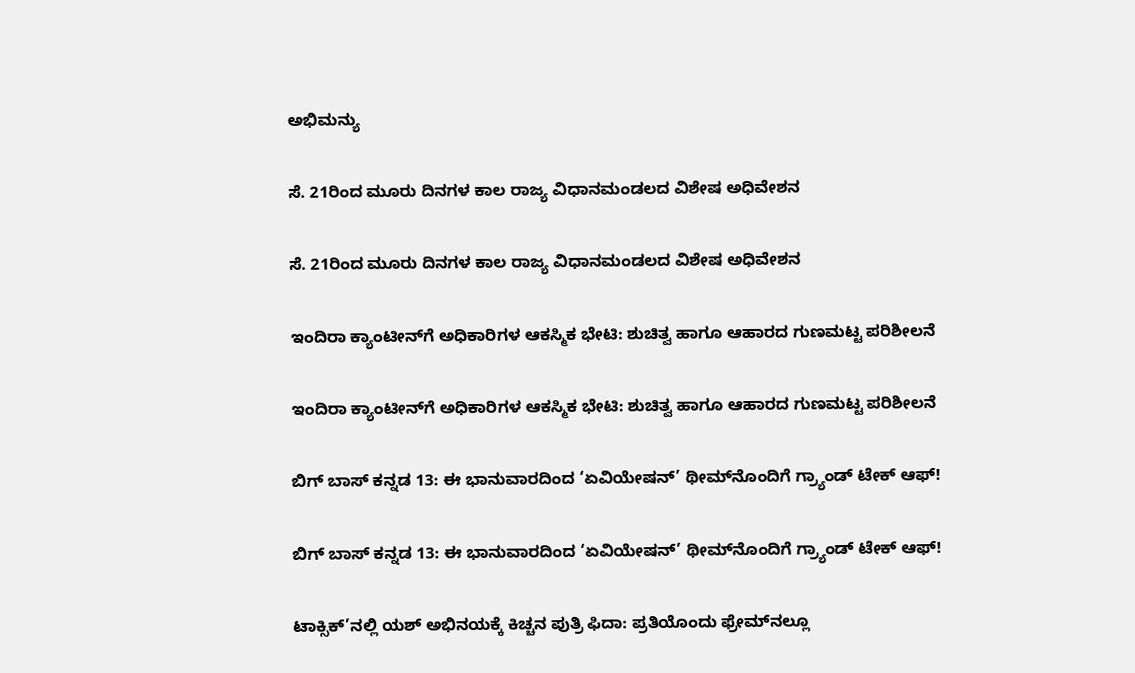ಅಭಿಮನ್ಯು

ಸೆ. 21ರಿಂದ ಮೂರು ದಿನಗಳ ಕಾಲ ರಾಜ್ಯ ವಿಧಾನಮಂಡಲದ ವಿಶೇಷ ಅಧಿವೇಶನ

ಸೆ. 21ರಿಂದ ಮೂರು ದಿನಗಳ ಕಾಲ ರಾಜ್ಯ ವಿಧಾನಮಂಡಲದ ವಿಶೇಷ ಅಧಿವೇಶನ

ಇಂದಿರಾ ಕ್ಯಾಂಟೀನ್‌ಗೆ ಅಧಿಕಾರಿಗಳ ಆಕಸ್ಮಿಕ ಭೇಟಿ: ಶುಚಿತ್ವ ಹಾಗೂ ಆಹಾರದ ಗುಣಮಟ್ಟ ಪರಿಶೀಲನೆ

ಇಂದಿರಾ ಕ್ಯಾಂಟೀನ್‌ಗೆ ಅಧಿಕಾರಿಗಳ ಆಕಸ್ಮಿಕ ಭೇಟಿ: ಶುಚಿತ್ವ ಹಾಗೂ ಆಹಾರದ ಗುಣಮಟ್ಟ ಪರಿಶೀಲನೆ

ಬಿಗ್ ಬಾಸ್ ಕನ್ನಡ 13: ಈ ಭಾನುವಾರದಿಂದ ‘ಏವಿಯೇಷನ್’ ಥೀಮ್‌ನೊಂದಿಗೆ ಗ್ರ್ಯಾಂಡ್ ಟೇಕ್ ಆಫ್!

ಬಿಗ್ ಬಾಸ್ ಕನ್ನಡ 13: ಈ ಭಾನುವಾರದಿಂದ ‘ಏವಿಯೇಷನ್’ ಥೀಮ್‌ನೊಂದಿಗೆ ಗ್ರ್ಯಾಂಡ್ ಟೇಕ್ ಆಫ್!

ಟಾಕ್ಸಿಕ್‌’ನಲ್ಲಿ ಯಶ್‌ ಅಭಿನಯಕ್ಕೆ ಕಿಚ್ಚನ ಪುತ್ರಿ ಫಿದಾ: ಪ್ರತಿಯೊಂದು ಫ್ರೇಮ್‌ನಲ್ಲೂ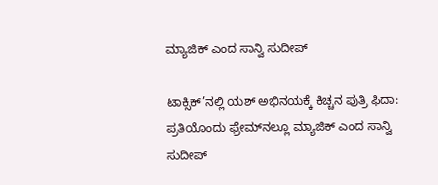ಮ್ಯಾಜಿಕ್‌ ಎಂದ ಸಾನ್ವಿ ಸುದೀಪ್‌

ಟಾಕ್ಸಿಕ್‌’ನಲ್ಲಿ ಯಶ್‌ ಅಭಿನಯಕ್ಕೆ ಕಿಚ್ಚನ ಪುತ್ರಿ ಫಿದಾ: ಪ್ರತಿಯೊಂದು ಫ್ರೇಮ್‌ನಲ್ಲೂ ಮ್ಯಾಜಿಕ್‌ ಎಂದ ಸಾನ್ವಿ ಸುದೀಪ್‌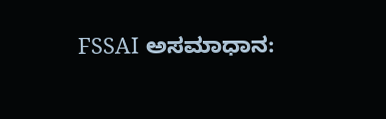FSSAI ಅಸಮಾಧಾನ: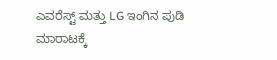ಎವರೆಸ್ಟ್ ಮತ್ತು LG ಇಂಗಿನ ಪುಡಿ ಮಾರಾಟಕ್ಕೆ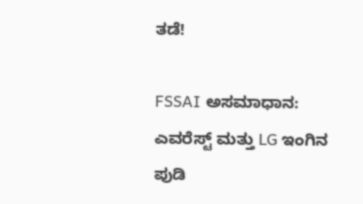ತಡೆ!

FSSAI ಅಸಮಾಧಾನ: ಎವರೆಸ್ಟ್ ಮತ್ತು LG ಇಂಗಿನ ಪುಡಿ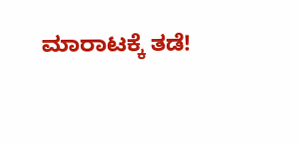ಮಾರಾಟಕ್ಕೆ ತಡೆ!